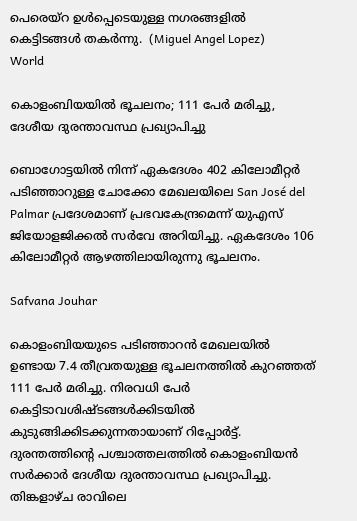പെരെയ്‌റ ഉൾപ്പെടെയുള്ള നഗരങ്ങളിൽ കെട്ടിടങ്ങൾ തകർന്നു.  (Miguel Angel Lopez)
World

കൊളംബിയയിൽ ഭൂചലനം; 111 പേർ മരിച്ചു, ദേശീയ ദുരന്താവസ്ഥ പ്രഖ്യാപിച്ചു

ബൊഗോട്ടയിൽ നിന്ന് ഏകദേശം 402 കിലോമീറ്റർ പടിഞ്ഞാറുള്ള ചോക്കോ മേഖലയിലെ San José del Palmar പ്രദേശമാണ് പ്രഭവകേന്ദ്രമെന്ന് യുഎസ് ജിയോളജിക്കൽ സർവേ അറിയിച്ചു. ഏകദേശം 106 കിലോമീറ്റർ ആഴത്തിലായിരുന്നു ഭൂചലനം.

Safvana Jouhar

കൊളംബിയയുടെ പടിഞ്ഞാറൻ മേഖലയിൽ ഉണ്ടായ 7.4 തീവ്രതയുള്ള ഭൂചലനത്തിൽ കുറഞ്ഞത് 111 പേർ മരിച്ചു. നിരവധി പേർ കെട്ടിടാവശിഷ്ടങ്ങൾക്കിടയിൽ കുടുങ്ങിക്കിടക്കുന്നതായാണ് റിപ്പോർട്ട്. ദുരന്തത്തിന്റെ പശ്ചാത്തലത്തിൽ കൊളംബിയൻ സർക്കാർ ദേശീയ ദുരന്താവസ്ഥ പ്രഖ്യാപിച്ചു. തിങ്കളാഴ്ച രാവിലെ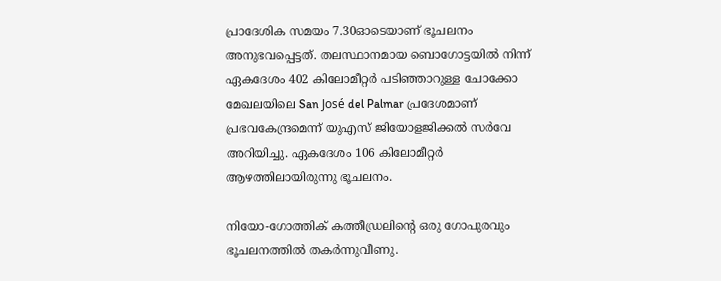പ്രാദേശിക സമയം 7.30ഓടെയാണ് ഭൂചലനം അനുഭവപ്പെട്ടത്. തലസ്ഥാനമായ ബൊഗോട്ടയിൽ നിന്ന് ഏകദേശം 402 കിലോമീറ്റർ പടിഞ്ഞാറുള്ള ചോക്കോ മേഖലയിലെ San José del Palmar പ്രദേശമാണ് പ്രഭവകേന്ദ്രമെന്ന് യുഎസ് ജിയോളജിക്കൽ സർവേ അറിയിച്ചു. ഏകദേശം 106 കിലോമീറ്റർ ആഴത്തിലായിരുന്നു ഭൂചലനം.

നിയോ-ഗോത്തിക് കത്തീഡ്രലിന്റെ ഒരു ഗോപുരവും ഭൂചലനത്തിൽ തകർന്നുവീണു.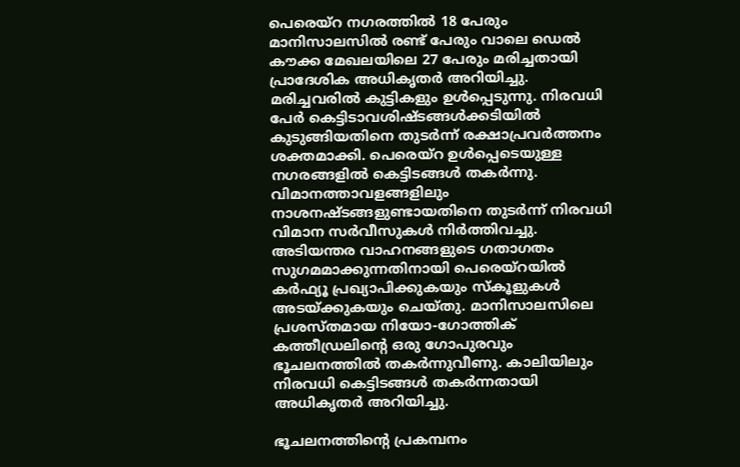പെരെയ്‌റ നഗരത്തിൽ 18 പേരും മാനിസാലസിൽ രണ്ട് പേരും വാലെ ഡെൽ കൗക്ക മേഖലയിലെ 27 പേരും മരിച്ചതായി പ്രാദേശിക അധികൃതർ അറിയിച്ചു. മരിച്ചവരിൽ കുട്ടികളും ഉൾപ്പെടുന്നു. നിരവധി പേർ കെട്ടിടാവശിഷ്ടങ്ങൾക്കടിയിൽ കുടുങ്ങിയതിനെ തുടർന്ന് രക്ഷാപ്രവർത്തനം ശക്തമാക്കി. പെരെയ്‌റ ഉൾപ്പെടെയുള്ള നഗരങ്ങളിൽ കെട്ടിടങ്ങൾ തകർന്നു. വിമാനത്താവളങ്ങളിലും നാശനഷ്ടങ്ങളുണ്ടായതിനെ തുടർന്ന് നിരവധി വിമാന സർവീസുകൾ നിർത്തിവച്ചു. അടിയന്തര വാഹനങ്ങളുടെ ഗതാഗതം സുഗമമാക്കുന്നതിനായി പെരെയ്‌റയിൽ കർഫ്യൂ പ്രഖ്യാപിക്കുകയും സ്കൂളുകൾ അടയ്ക്കുകയും ചെയ്തു. മാനിസാലസിലെ പ്രശസ്തമായ നിയോ-ഗോത്തിക് കത്തീഡ്രലിന്റെ ഒരു ഗോപുരവും ഭൂചലനത്തിൽ തകർന്നുവീണു. കാലിയിലും നിരവധി കെട്ടിടങ്ങൾ തകർന്നതായി അധികൃതർ അറിയിച്ചു.

ഭൂചലനത്തിന്റെ പ്രകമ്പനം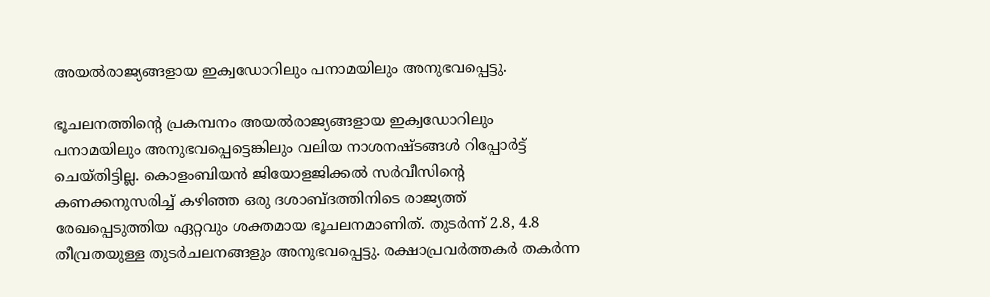അയൽരാജ്യങ്ങളായ ഇക്വഡോറിലും പനാമയിലും അനുഭവപ്പെട്ടു.

ഭൂചലനത്തിന്റെ പ്രകമ്പനം അയൽരാജ്യങ്ങളായ ഇക്വഡോറിലും പനാമയിലും അനുഭവപ്പെട്ടെങ്കിലും വലിയ നാശനഷ്ടങ്ങൾ റിപ്പോർട്ട് ചെയ്തിട്ടില്ല. കൊളംബിയൻ ജിയോളജിക്കൽ സർവീസിന്റെ കണക്കനുസരിച്ച് കഴിഞ്ഞ ഒരു ദശാബ്ദത്തിനിടെ രാജ്യത്ത് രേഖപ്പെടുത്തിയ ഏറ്റവും ശക്തമായ ഭൂചലനമാണിത്. തുടർന്ന് 2.8, 4.8 തീവ്രതയുള്ള തുടർചലനങ്ങളും അനുഭവപ്പെട്ടു. രക്ഷാപ്രവർത്തകർ തകർന്ന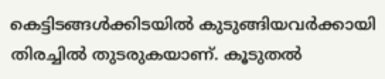കെട്ടിടങ്ങൾക്കിടയിൽ കുടുങ്ങിയവർക്കായി തിരച്ചിൽ തുടരുകയാണ്. കൂടുതൽ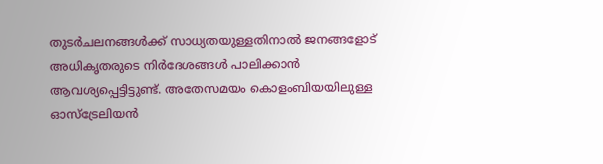തുടർചലനങ്ങൾക്ക് സാധ്യതയുള്ളതിനാൽ ജനങ്ങളോട് അധികൃതരുടെ നിർദേശങ്ങൾ പാലിക്കാൻ ആവശ്യപ്പെട്ടിട്ടുണ്ട്. അതേസമയം കൊളംബിയയിലുള്ള ഓസ്‌ട്രേലിയൻ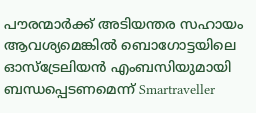പൗരന്മാർക്ക് അടിയന്തര സഹായം ആവശ്യമെങ്കിൽ ബൊഗോട്ടയിലെ ഓസ്‌ട്രേലിയൻ എംബസിയുമായി ബന്ധപ്പെടണമെന്ന് Smartraveller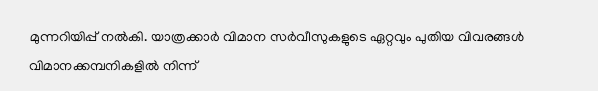മുന്നറിയിപ്പ് നൽകി. യാത്രക്കാർ വിമാന സർവീസുകളുടെ ഏറ്റവും പുതിയ വിവരങ്ങൾ വിമാനക്കമ്പനികളിൽ നിന്ന്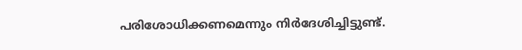പരിശോധിക്കണമെന്നും നിർദേശിച്ചിട്ടുണ്ട്.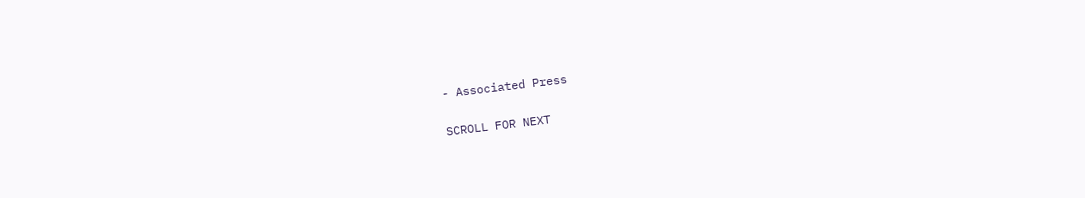- Associated Press

SCROLL FOR NEXT